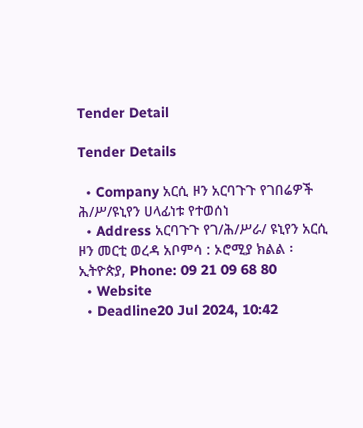Tender Detail

Tender Details

  • Company አርሲ ዞን አርባጉጉ የገበሬዎች ሕ/ሥ/ዩኒየን ሀላፊነቱ የተወሰነ
  • Address አርባጉጉ የገ/ሕ/ሥራ/ ዩኒየን አርሲ ዞን መርቲ ወረዳ አቦምሳ : ኦሮሚያ ክልል ፡ ኢትዮጵያ, Phone: 09 21 09 68 80
  • Website
  • Deadline20 Jul 2024, 10:42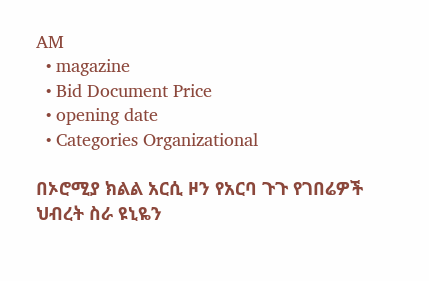AM
  • magazine
  • Bid Document Price
  • opening date
  • Categories Organizational

በኦሮሚያ ክልል አርሲ ዞን የአርባ ጉጉ የገበሬዎች ህብረት ስራ ዩኒዬን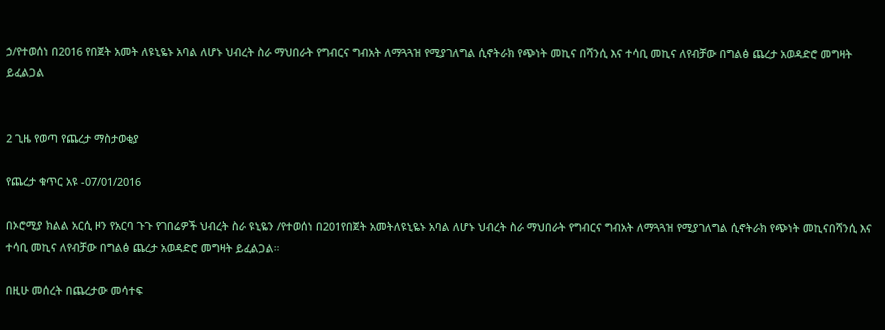ኃ/የተወሰነ በ2016 የበጀት አመት ለዩኒዬኑ አባል ለሆኑ ህብረት ስራ ማህበራት የግብርና ግብአት ለማጓጓዝ የሚያገለግል ሲኖትራክ የጭነት መኪና በሻንሲ እና ተሳቢ መኪና ለየብቻው በግልፅ ጨረታ አወዳድሮ መግዛት ይፈልጋል


2 ጊዜ የወጣ የጨረታ ማስታወቂያ

የጨረታ ቁጥር አዩ -07/01/2016

በኦሮሚያ ክልል አርሲ ዞን የአርባ ጉጉ የገበሬዎች ህብረት ስራ ዩኒዬን /የተወሰነ በ201የበጀት አመትለዩኒዬኑ አባል ለሆኑ ህብረት ስራ ማህበራት የግብርና ግብአት ለማጓጓዝ የሚያገለግል ሲኖትራክ የጭነት መኪናበሻንሲ እና ተሳቢ መኪና ለየብቻው በግልፅ ጨረታ አወዳድሮ መግዛት ይፈልጋል።

በዚሁ መሰረት በጨረታው መሳተፍ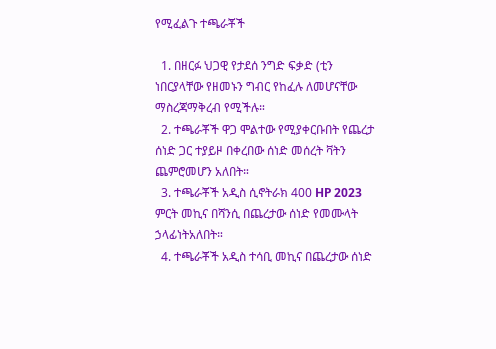የሚፈልጉ ተጫራቾች

  1. በዘርፉ ህጋዊ የታደሰ ንግድ ፍቃድ (ቲን ነበርያላቸው የዘመኑን ግብር የከፈሉ ለመሆናቸው ማስረጃማቅረብ የሚችሉ።
  2. ተጫራቾች ዋጋ ሞልተው የሚያቀርቡበት የጨረታ ሰነድ ጋር ተያይዞ በቀረበው ሰነድ መሰረት ቫትን ጨምሮመሆን አለበት።
  3. ተጫራቾች አዲስ ሲኖትራክ 400 HP 2023 ምርት መኪና በሻንሲ በጨረታው ሰነድ የመሙላት ኃላፊነትአለበት።
  4. ተጫራቾች አዲስ ተሳቢ መኪና በጨረታው ሰነድ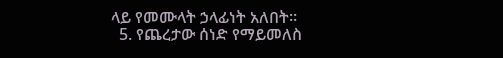ላይ የመሙላት ኃላፊነት አለበት።
  5. የጨረታው ሰነድ የማይመለስ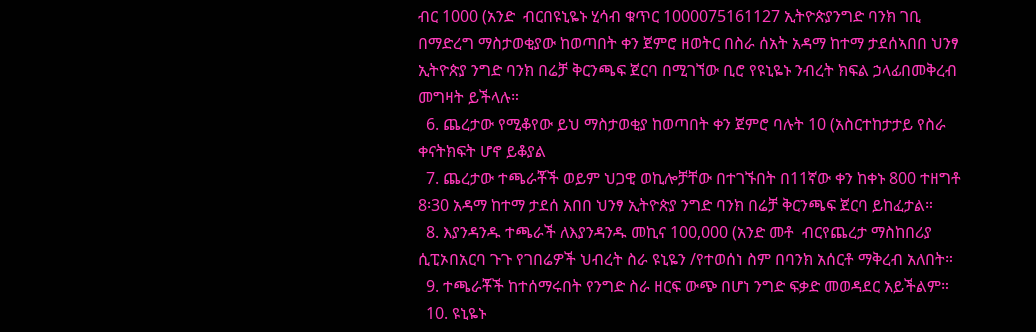ብር 1000 (አንድ  ብርበዩኒዬኑ ሂሳብ ቁጥር 1000075161127 ኢትዮጵያንግድ ባንክ ገቢ በማድረግ ማስታወቂያው ከወጣበት ቀን ጀምሮ ዘወትር በስራ ሰአት አዳማ ከተማ ታደሰኣበበ ህንፃ ኢትዮጵያ ንግድ ባንክ በሬቻ ቅርንጫፍ ጀርባ በሚገኘው ቢሮ የዩኒዬኑ ንብረት ክፍል ኃላፊበመቅረብ መግዛት ይችላሉ።
  6. ጨረታው የሚቆየው ይህ ማስታወቂያ ከወጣበት ቀን ጀምሮ ባሉት 10 (አስርተከታታይ የስራ ቀናትክፍት ሆኖ ይቆያል
  7. ጨረታው ተጫራቾች ወይም ህጋዊ ወኪሎቻቸው በተገኙበት በ11ኛው ቀን ከቀኑ 800 ተዘግቶ 8፡30 አዳማ ከተማ ታደሰ አበበ ህንፃ ኢትዮጵያ ንግድ ባንክ በሬቻ ቅርንጫፍ ጀርባ ይከፈታል።
  8. እያንዳንዱ ተጫራች ለእያንዳንዱ መኪና 100,000 (አንድ መቶ  ብርየጨረታ ማስከበሪያ ሲፒኦበአርባ ጉጉ የገበሬዎች ህብረት ስራ ዩኒዬን /የተወሰነ ስም በባንክ አሰርቶ ማቅረብ አለበት።
  9. ተጫራቾች ከተሰማሩበት የንግድ ስራ ዘርፍ ውጭ በሆነ ንግድ ፍቃድ መወዳደር አይችልም።
  10. ዩኒዬኑ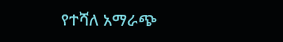የተሻለ አማራጭ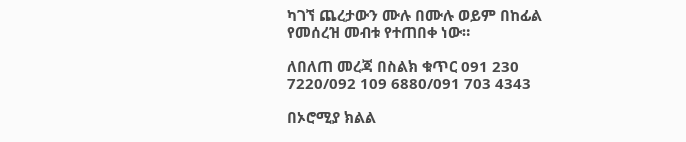ካገኘ ጨረታውን ሙሉ በሙሉ ወይም በከፊል የመሰረዝ መብቱ የተጠበቀ ነው።

ለበለጠ መረጃ በስልክ ቁጥር 091 230 7220/092 109 6880/091 703 4343

በኦሮሚያ ክልል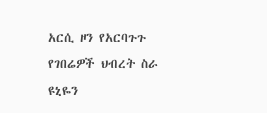አርሲ ዞን የአርባጉጉ የገበሬዎች ህብረት ስራ ዩኒዬን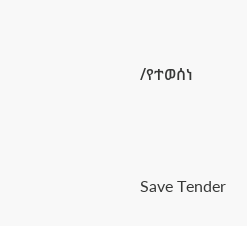/የተወሰነ




Save Tender